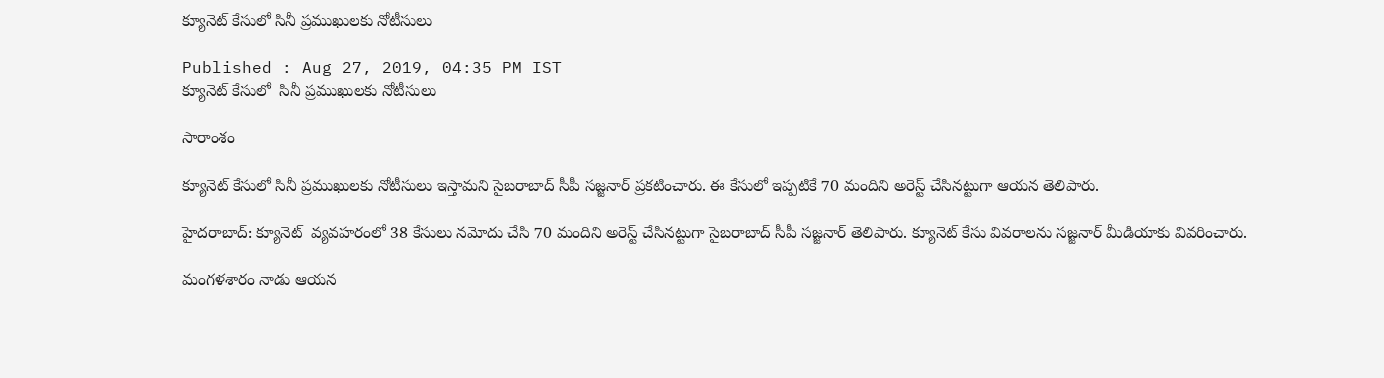క్యూనెట్ కేసులో సినీ ప్రముఖులకు నోటీసులు

Published : Aug 27, 2019, 04:35 PM IST
క్యూనెట్ కేసులో  సినీ ప్రముఖులకు నోటీసులు

సారాంశం

క్యూనెట్ కేసులో సినీ ప్రముఖులకు నోటీసులు ఇస్తామని సైబరాబాద్ సీపీ సజ్జనార్ ప్రకటించారు. ఈ కేసులో ఇప్పటికే 70 మందిని అరెస్ట్ చేసినట్టుగా ఆయన తెలిపారు.

హైదరాబాద్: క్యూనెట్  వ్యవహరంలో 38 కేసులు నమోదు చేసి 70 మందిని అరెస్ట్ చేసినట్టుగా సైబరాబాద్ సీపీ సజ్జనార్ తెలిపారు. క్యూనెట్ కేసు వివరాలను సజ్జనార్ మీడియాకు వివరించారు.

మంగళశారం నాడు ఆయన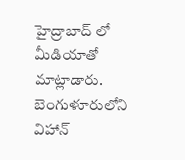హైద్రాబాద్ ‌లో మీడియాతో మాట్లాడారు. బెంగుళూరులోని విహాన్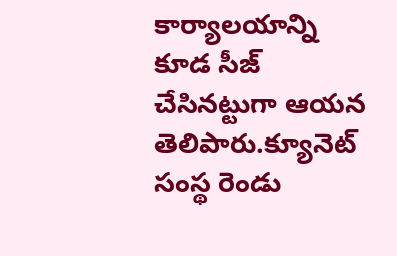కార్యాలయాన్ని కూడ సీజ్ చేసినట్టుగా ఆయన తెలిపారు.క్యూనెట్ సంస్థ రెండు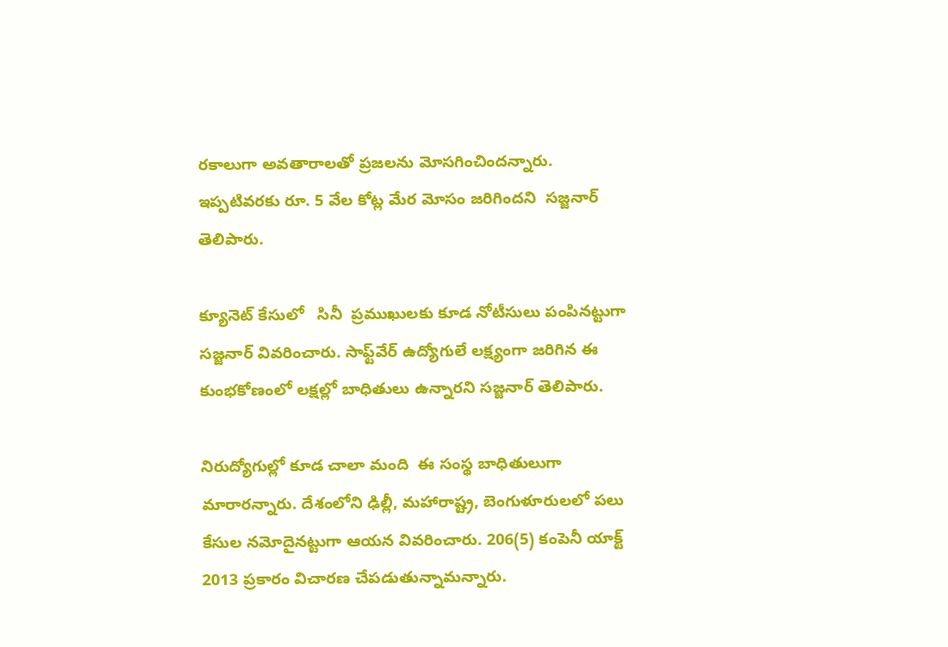రకాలుగా అవతారాలతో ప్రజలను మోసగించిందన్నారు. ఇప్పటివరకు రూ. 5 వేల కోట్ల మేర మోసం జరిగిందని  సజ్జనార్ తెలిపారు.

క్యూనెట్ కేసులో   సినీ  ప్రముఖులకు కూడ నోటీసులు పంపినట్టుగా సజ్జనార్ వివరించారు. సాఫ్ట్‌వేర్ ఉద్యోగులే లక్ష్యంగా జరిగిన ఈ కుంభకోణంలో లక్షల్లో బాధితులు ఉన్నారని సజ్జనార్ తెలిపారు.

నిరుద్యోగుల్లో కూడ చాలా మంది  ఈ సంస్థ బాధితులుగా మారారన్నారు. దేశంలోని ఢిల్లీ, మహారాష్ట్ర, బెంగుళూరులలో పలు కేసుల నమోదైనట్టుగా ఆయన వివరించారు. 206(5) కంపెనీ యాక్ట్ 2013 ప్రకారం విచారణ చేపడుతున్నామన్నారు.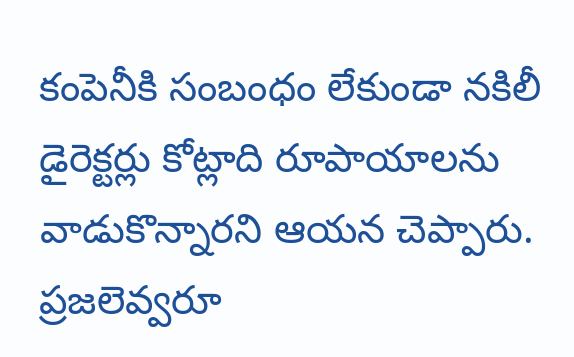కంపెనీకి సంబంధం లేకుండా నకిలీ డైరెక్టర్లు కోట్లాది రూపాయాలను వాడుకొన్నారని ఆయన చెప్పారు. ప్రజలెవ్వరూ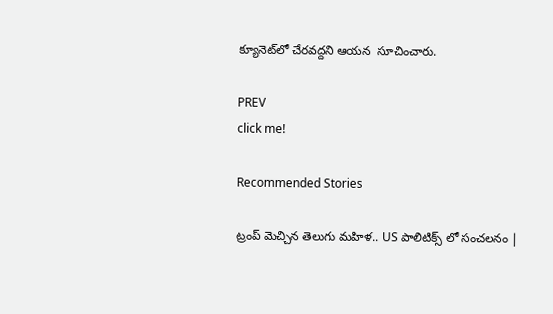క్యూనెట్‌లో చేరవద్దని ఆయన  సూచించారు.

PREV
click me!

Recommended Stories

ట్రంప్ మెచ్చిన తెలుగు మహిళ.. US పాలిటిక్స్ లో సంచలనం |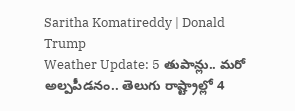Saritha Komatireddy | Donald Trump
Weather Update: 5 తుపాన్లు.. మరో అల్పపీడనం.. తెలుగు రాష్ట్రాల్లో 4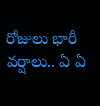రోజులు భారీ వర్షాలు.. ఏ ఏ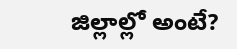జిల్లాల్లో అంటే?